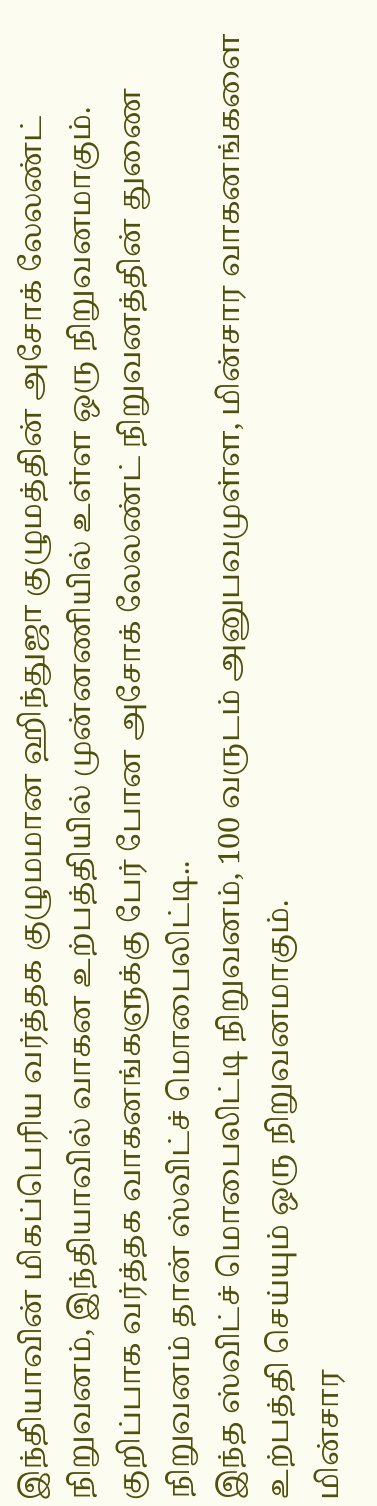இந்தியாவின் மிகப்பெரிய வர்த்தக குழுமமான ஹிந்துஜா குழுமத்தின் அசோக் லேலண்ட் நிறுவனம், இந்தியாவில் வாகன உற்பத்தியில் முன்னணியில் உள்ள ஒரு நிறுவனமாகும்.
குறிப்பாக வர்த்தக வாகனங்களுக்கு பேர் போன அசோக் லேலண்ட் நிறுவனத்தின் துணை நிறுவனம் தான் ஸ்விட்ச் மொபைலிட்டி..
இந்த ஸ்விட்ச் மொபைலிட்டி நிறுவனம், 100 வருடம் அனுபவமுள்ள, மின்சார வாகனங்களை உற்பத்தி செய்யும் ஒரு நிறுவனமாகும்.
மின்சார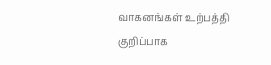வாகனங்கள் உற்பத்தி
குறிப்பாக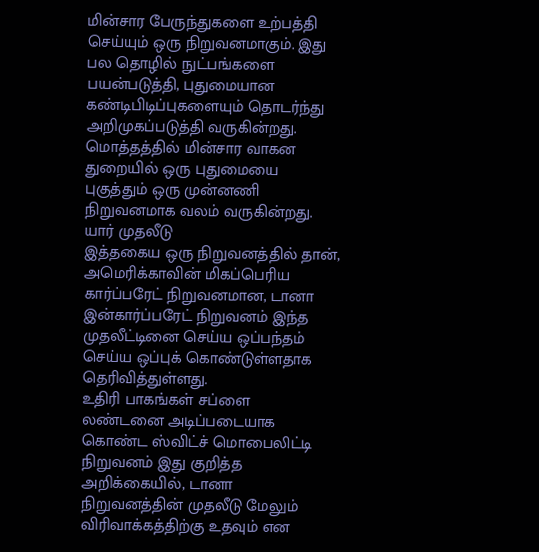மின்சார பேருந்துகளை உற்பத்தி செய்யும் ஒரு நிறுவனமாகும். இது பல தொழில் நுட்பங்களை பயன்படுத்தி, புதுமையான கண்டிபிடிப்புகளையும் தொடர்ந்து அறிமுகப்படுத்தி வருகின்றது. மொத்தத்தில் மின்சார வாகன துறையில் ஒரு புதுமையை புகுத்தும் ஒரு முன்னணி நிறுவனமாக வலம் வருகின்றது.
யார் முதலீடு
இத்தகைய ஒரு நிறுவனத்தில் தான், அமெரிக்காவின் மிகப்பெரிய கார்ப்பரேட் நிறுவனமான, டானா இன்கார்ப்பரேட் நிறுவனம் இந்த முதலீட்டினை செய்ய ஒப்பந்தம் செய்ய ஒப்புக் கொண்டுள்ளதாக தெரிவித்துள்ளது.
உதிரி பாகங்கள் சப்ளை
லண்டனை அடிப்படையாக கொண்ட ஸ்விட்ச் மொபைலிட்டி நிறுவனம் இது குறித்த அறிக்கையில், டானா நிறுவனத்தின் முதலீடு மேலும் விரிவாக்கத்திற்கு உதவும் என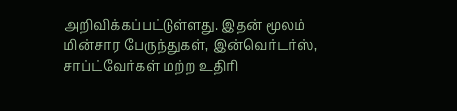அறிவிக்கப்பட்டுள்ளது. இதன் மூலம் மின்சார பேருந்துகள், இன்வெர்டர்ஸ், சாப்ட்வேர்கள் மற்ற உதிரி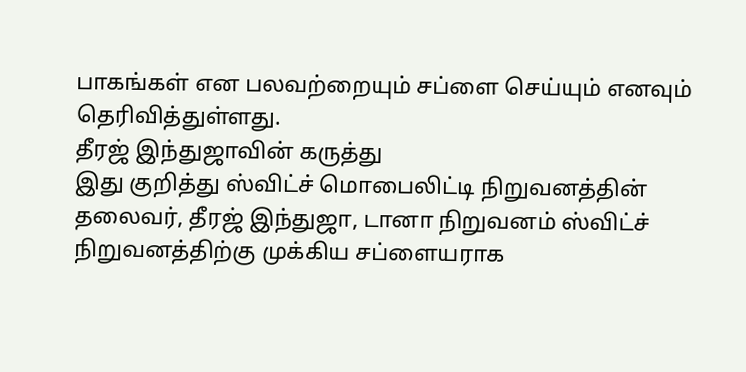பாகங்கள் என பலவற்றையும் சப்ளை செய்யும் எனவும் தெரிவித்துள்ளது.
தீரஜ் இந்துஜாவின் கருத்து
இது குறித்து ஸ்விட்ச் மொபைலிட்டி நிறுவனத்தின் தலைவர், தீரஜ் இந்துஜா, டானா நிறுவனம் ஸ்விட்ச் நிறுவனத்திற்கு முக்கிய சப்ளையராக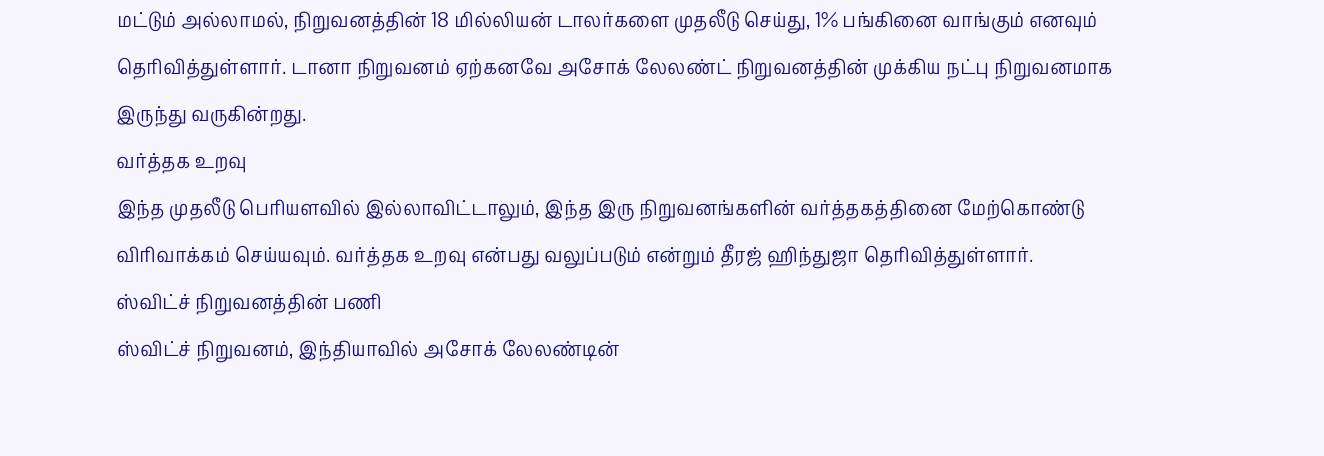மட்டும் அல்லாமல், நிறுவனத்தின் 18 மில்லியன் டாலர்களை முதலீடு செய்து, 1% பங்கினை வாங்கும் எனவும் தெரிவித்துள்ளார். டானா நிறுவனம் ஏற்கனவே அசோக் லேலண்ட் நிறுவனத்தின் முக்கிய நட்பு நிறுவனமாக இருந்து வருகின்றது.
வர்த்தக உறவு
இந்த முதலீடு பெரியளவில் இல்லாவிட்டாலும், இந்த இரு நிறுவனங்களின் வர்த்தகத்தினை மேற்கொண்டு விரிவாக்கம் செய்யவும். வர்த்தக உறவு என்பது வலுப்படும் என்றும் தீரஜ் ஹிந்துஜா தெரிவித்துள்ளார்.
ஸ்விட்ச் நிறுவனத்தின் பணி
ஸ்விட்ச் நிறுவனம், இந்தியாவில் அசோக் லேலண்டின்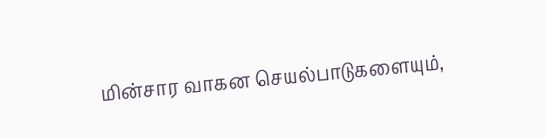மின்சார வாகன செயல்பாடுகளையும்,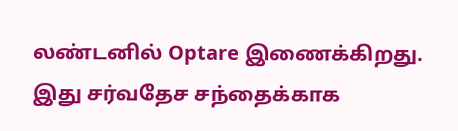லண்டனில் Optare இணைக்கிறது. இது சர்வதேச சந்தைக்காக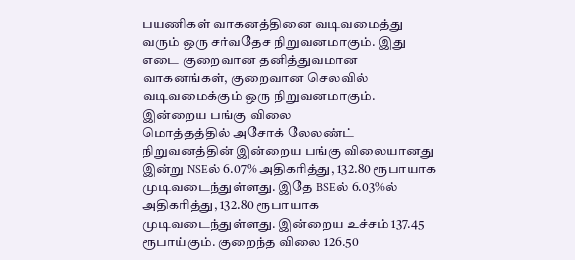பயணிகள் வாகனத்தினை வடிவமைத்து வரும் ஒரு சர்வதேச நிறுவனமாகும். இது எடை குறைவான தனித்துவமான வாகனங்கள், குறைவான செலவில் வடிவமைக்கும் ஒரு நிறுவனமாகும்.
இன்றைய பங்கு விலை
மொத்தத்தில் அசோக் லேலண்ட் நிறுவனத்தின் இன்றைய பங்கு விலையானது இன்று NSEல் 6.07% அதிகரித்து, 132.80 ரூபாயாக முடிவடைந்துள்ளது. இதே BSEல் 6.03%ல் அதிகரித்து, 132.80 ரூபாயாக முடிவடைந்துள்ளது. இன்றைய உச்சம் 137.45 ரூபாய்கும். குறைந்த விலை 126.50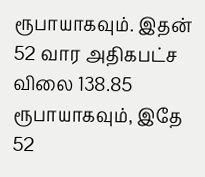ரூபாயாகவும். இதன் 52 வார அதிகபட்ச விலை 138.85 ரூபாயாகவும், இதே 52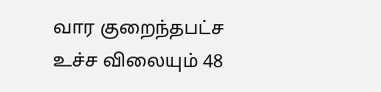வார குறைந்தபட்ச உச்ச விலையும் 48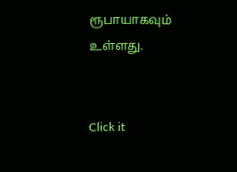ரூபாயாகவும் உள்ளது.


Click it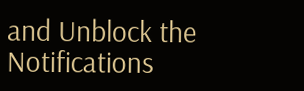and Unblock the Notifications